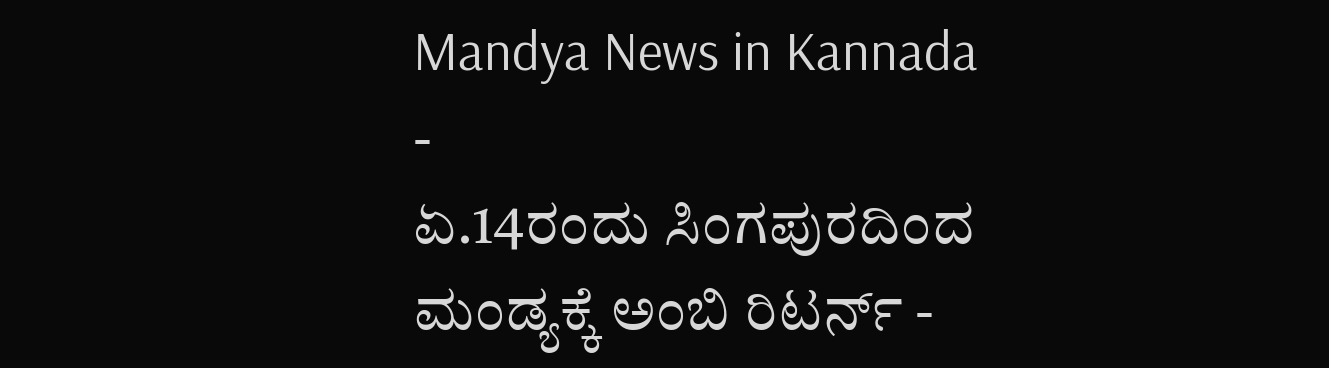Mandya News in Kannada
-
ಏ.14ರಂದು ಸಿಂಗಪುರದಿಂದ ಮಂಡ್ಯಕ್ಕೆ ಅಂಬಿ ರಿಟರ್ನ್ -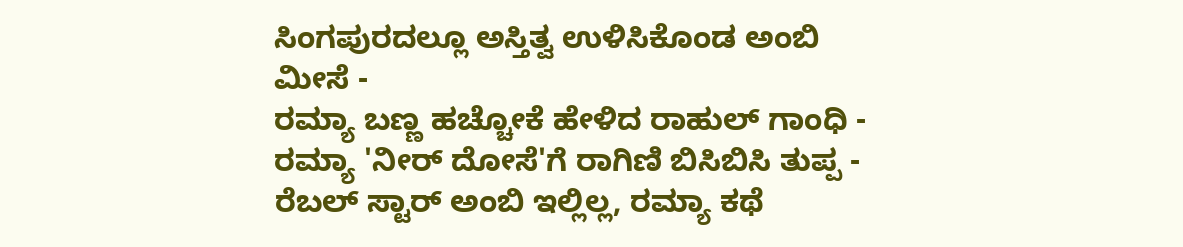ಸಿಂಗಪುರದಲ್ಲೂ ಅಸ್ತಿತ್ವ ಉಳಿಸಿಕೊಂಡ ಅಂಬಿ ಮೀಸೆ -
ರಮ್ಯಾ ಬಣ್ಣ ಹಚ್ಚೋಕೆ ಹೇಳಿದ ರಾಹುಲ್ ಗಾಂಧಿ -
ರಮ್ಯಾ 'ನೀರ್ ದೋಸೆ'ಗೆ ರಾಗಿಣಿ ಬಿಸಿಬಿಸಿ ತುಪ್ಪ -
ರೆಬಲ್ ಸ್ಟಾರ್ ಅಂಬಿ ಇಲ್ಲಿಲ್ಲ, ರಮ್ಯಾ ಕಥೆ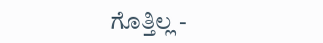ಗೊತ್ತಿಲ್ಲ -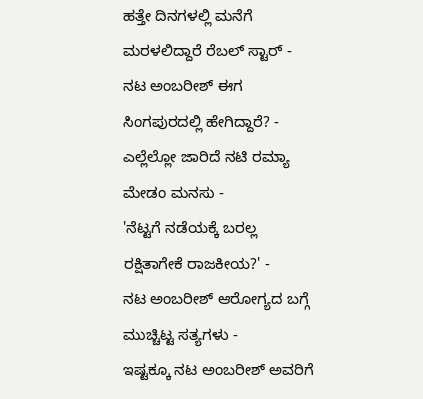ಹತ್ತೇ ದಿನಗಳಲ್ಲಿ ಮನೆಗೆ ಮರಳಲಿದ್ದಾರೆ ರೆಬಲ್ ಸ್ಟಾರ್ -
ನಟ ಅಂಬರೀಶ್ ಈಗ ಸಿಂಗಪುರದಲ್ಲಿ ಹೇಗಿದ್ದಾರೆ? -
ಎಲ್ಲೆಲ್ಲೋ ಜಾರಿದೆ ನಟಿ ರಮ್ಯಾ ಮೇಡಂ ಮನಸು -
'ನೆಟ್ಟಗೆ ನಡೆಯಕ್ಕೆ ಬರಲ್ಲ ರಕ್ಷಿತಾಗೇಕೆ ರಾಜಕೀಯ?' -
ನಟ ಅಂಬರೀಶ್ ಆರೋಗ್ಯದ ಬಗ್ಗೆ ಮುಚ್ಚಿಟ್ಟ ಸತ್ಯಗಳು -
ಇಷ್ಟಕ್ಕೂ ನಟ ಅಂಬರೀಶ್ ಅವರಿಗೆ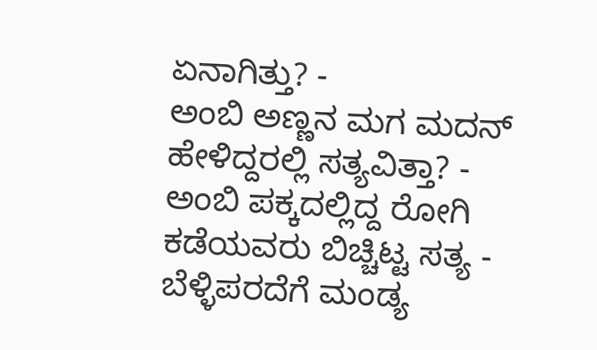ಏನಾಗಿತ್ತು? -
ಅಂಬಿ ಅಣ್ಣನ ಮಗ ಮದನ್ ಹೇಳಿದ್ದರಲ್ಲಿ ಸತ್ಯವಿತ್ತಾ? -
ಅಂಬಿ ಪಕ್ಕದಲ್ಲಿದ್ದ ರೋಗಿ ಕಡೆಯವರು ಬಿಚ್ಚಿಟ್ಟ ಸತ್ಯ -
ಬೆಳ್ಳಿಪರದೆಗೆ ಮಂಡ್ಯ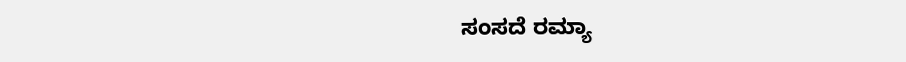ಸಂಸದೆ ರಮ್ಯಾ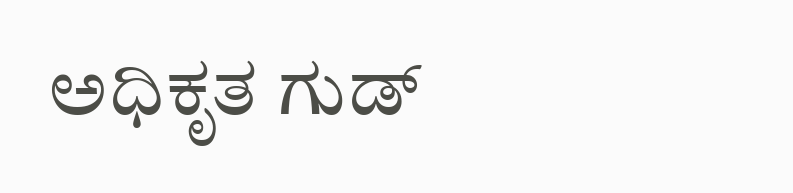ಅಧಿಕೃತ ಗುಡ್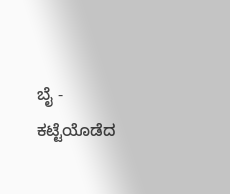ಬೈ -
ಕಟ್ಟೆಯೊಡೆದ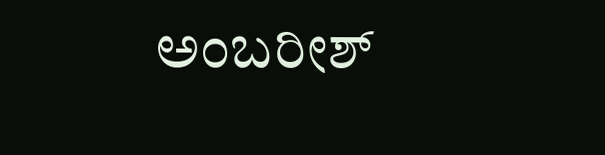ಅಂಬರೀಶ್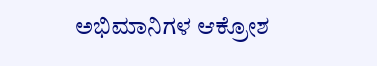ಅಭಿಮಾನಿಗಳ ಆಕ್ರೋಶ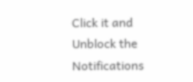Click it and Unblock the Notifications